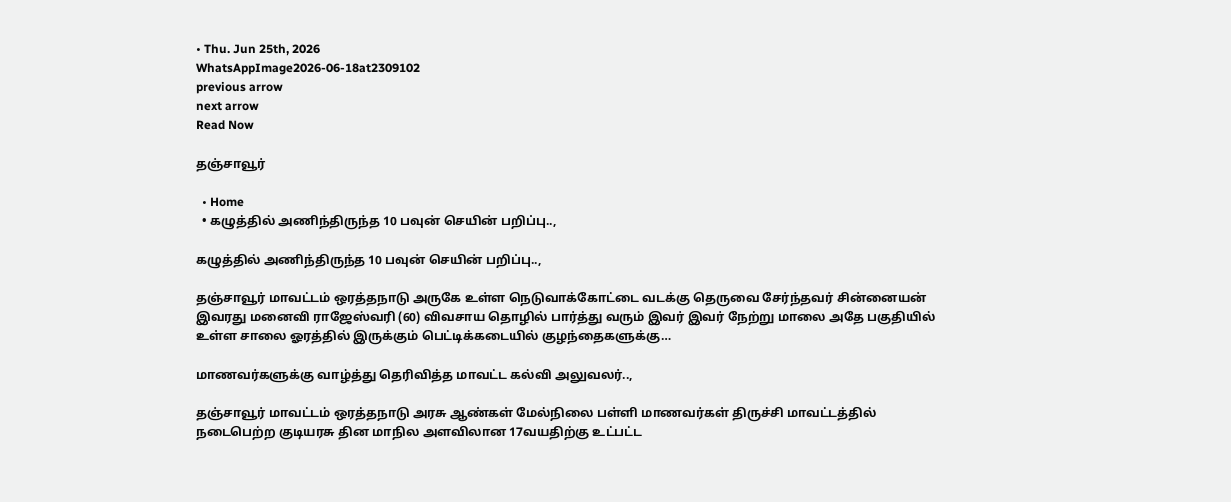• Thu. Jun 25th, 2026
WhatsAppImage2026-06-18at2309102
previous arrow
next arrow
Read Now

தஞ்சாவூர்

  • Home
  • கழுத்தில் அணிந்திருந்த 10 பவுன் செயின் பறிப்பு..,

கழுத்தில் அணிந்திருந்த 10 பவுன் செயின் பறிப்பு..,

தஞ்சாவூர் மாவட்டம் ஒரத்தநாடு அருகே உள்ள நெடுவாக்கோட்டை வடக்கு தெருவை சேர்ந்தவர் சின்னையன் இவரது மனைவி ராஜேஸ்வரி (60) விவசாய தொழில் பார்த்து வரும் இவர் இவர் நேற்று மாலை அதே பகுதியில் உள்ள சாலை ஓரத்தில் இருக்கும் பெட்டிக்கடையில் குழந்தைகளுக்கு…

மாணவர்களுக்கு வாழ்த்து தெரிவித்த மாவட்ட கல்வி அலுவலர்..,

தஞ்சாவூர் மாவட்டம் ஒரத்தநாடு அரசு ஆண்கள் மேல்நிலை பள்ளி மாணவர்கள் திருச்சி மாவட்டத்தில் நடைபெற்ற குடியரசு தின மாநில அளவிலான 17வயதிற்கு உட்பட்ட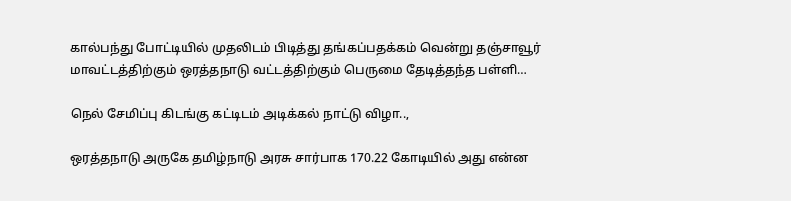கால்பந்து போட்டியில் முதலிடம் பிடித்து தங்கப்பதக்கம் வென்று தஞ்சாவூர் மாவட்டத்திற்கும் ஒரத்தநாடு வட்டத்திற்கும் பெருமை தேடித்தந்த பள்ளி…

நெல் சேமிப்பு கிடங்கு கட்டிடம் அடிக்கல் நாட்டு விழா..,

ஒரத்தநாடு அருகே தமிழ்நாடு அரசு சார்பாக 170.22 கோடியில் அது என்ன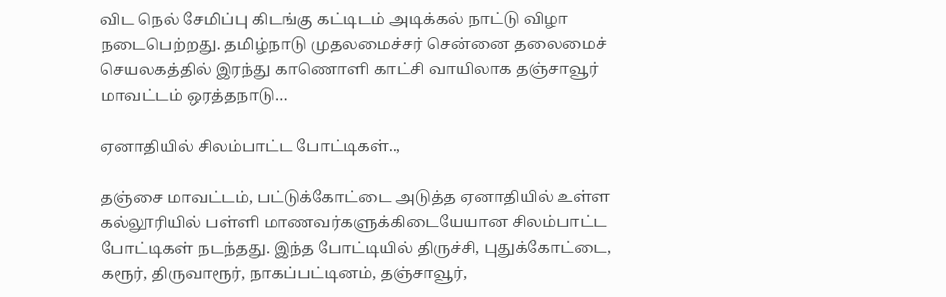விட நெல் சேமிப்பு கிடங்கு கட்டிடம் அடிக்கல் நாட்டு விழா நடைபெற்றது. தமிழ்நாடு முதலமைச்சர் சென்னை தலைமைச் செயலகத்தில் இரந்து காணொளி காட்சி வாயிலாக தஞ்சாவூர் மாவட்டம் ஒரத்தநாடு…

ஏனாதியில் சிலம்பாட்ட போட்டிகள்..,

தஞ்சை மாவட்டம், பட்டுக்கோட்டை அடுத்த ஏனாதியில் உள்ள கல்லூரியில் பள்ளி மாணவர்களுக்கிடையேயான சிலம்பாட்ட போட்டிகள் நடந்தது. இந்த போட்டியில் திருச்சி, புதுக்கோட்டை, கரூர், திருவாரூர், நாகப்பட்டினம், தஞ்சாவூர்,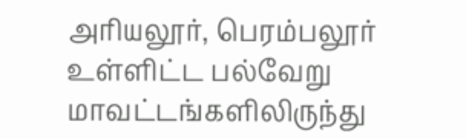அரியலூர், பெரம்பலூர் உள்ளிட்ட பல்வேறு மாவட்டங்களிலிருந்து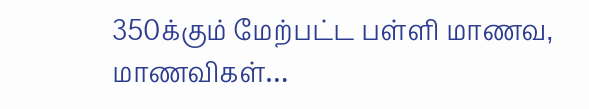350க்கும் மேற்பட்ட பள்ளி மாணவ, மாணவிகள்…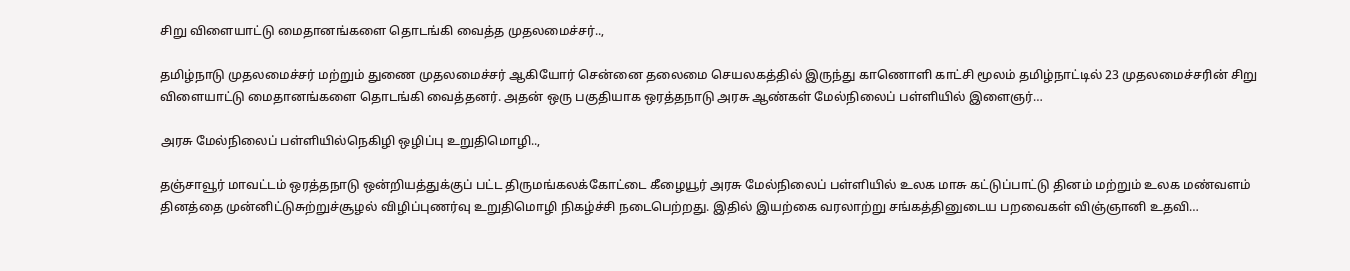சிறு விளையாட்டு மைதானங்களை தொடங்கி வைத்த முதலமைச்சர்..,

தமிழ்நாடு முதலமைச்சர் மற்றும் துணை முதலமைச்சர் ஆகியோர் சென்னை தலைமை செயலகத்தில் இருந்து காணொளி காட்சி மூலம் தமிழ்நாட்டில் 23 முதலமைச்சரின் சிறு விளையாட்டு மைதானங்களை தொடங்கி வைத்தனர். அதன் ஒரு பகுதியாக ஒரத்தநாடு அரசு ஆண்கள் மேல்நிலைப் பள்ளியில் இளைஞர்…

அரசு மேல்நிலைப் பள்ளியில்நெகிழி ஒழிப்பு உறுதிமொழி..,

தஞ்சாவூர் மாவட்டம் ஒரத்தநாடு ஒன்றியத்துக்குப் பட்ட திருமங்கலக்கோட்டை கீழையூர் அரசு மேல்நிலைப் பள்ளியில் உலக மாசு கட்டுப்பாட்டு தினம் மற்றும் உலக மண்வளம் தினத்தை முன்னிட்டுசுற்றுச்சூழல் விழிப்புணர்வு உறுதிமொழி நிகழ்ச்சி நடைபெற்றது. இதில் இயற்கை வரலாற்று சங்கத்தினுடைய பறவைகள் விஞ்ஞானி உதவி…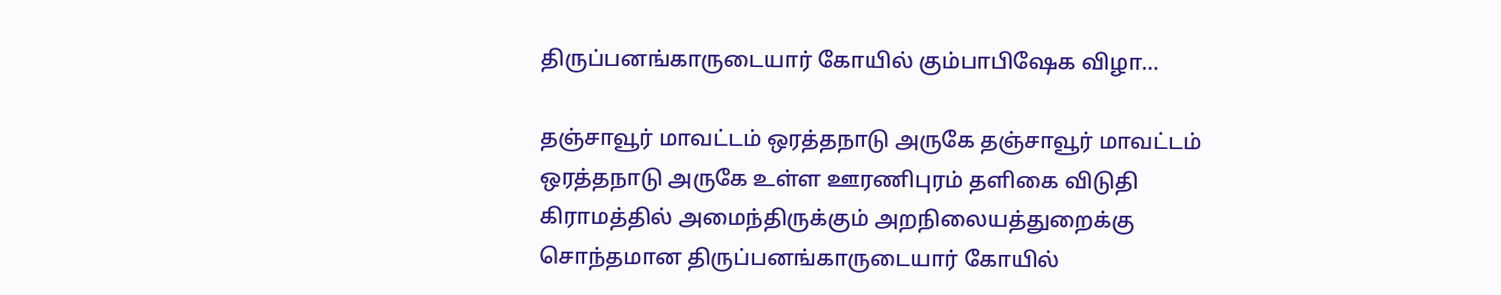திருப்பனங்காருடையார் கோயில் கும்பாபிஷேக விழா…

தஞ்சாவூர் மாவட்டம் ஒரத்தநாடு அருகே தஞ்சாவூர் மாவட்டம் ஒரத்தநாடு அருகே உள்ள ஊரணிபுரம் தளிகை விடுதி கிராமத்தில் அமைந்திருக்கும் அறநிலையத்துறைக்கு சொந்தமான திருப்பனங்காருடையார் கோயில்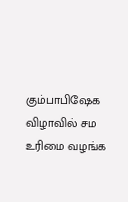கும்பாபிஷேக விழாவில் சம உரிமை வழங்க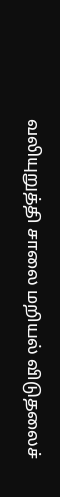வலியுறுத்தி சாலை மறியல் விடுதலைச்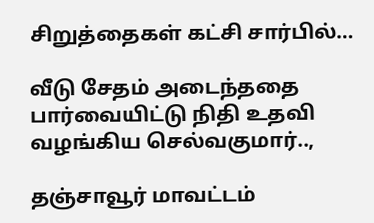சிறுத்தைகள் கட்சி சார்பில்…

வீடு சேதம் அடைந்ததை பார்வையிட்டு நிதி உதவி வழங்கிய செல்வகுமார்..,

தஞ்சாவூர் மாவட்டம்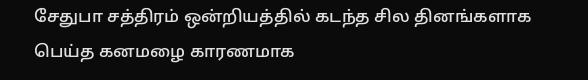சேதுபா சத்திரம் ஒன்றியத்தில் கடந்த சில தினங்களாக பெய்த கனமழை காரணமாக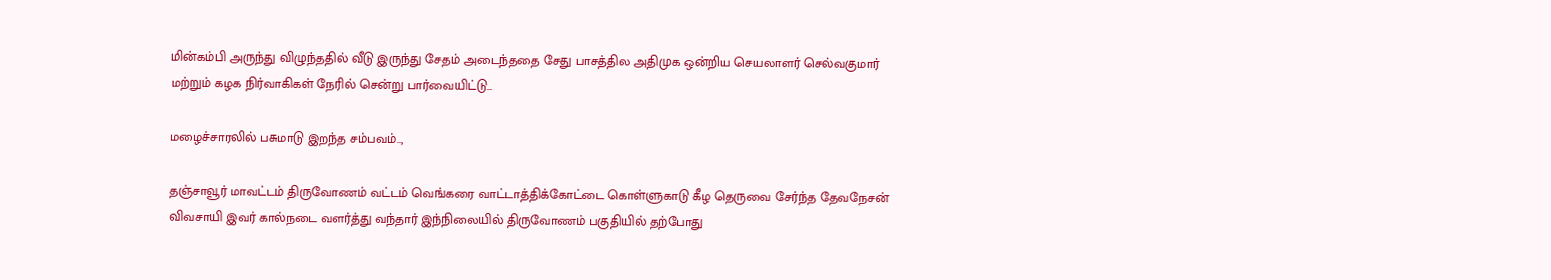மின்கம்பி அருந்து விழுந்ததில் வீடு இருந்து சேதம் அடைந்ததை சேது பாசத்தில அதிமுக ஒன்றிய செயலாளர் செல்வகுமார் மற்றும் கழக நிர்வாகிகள் நேரில் சென்று பார்வையிட்டு…

மழைச்சாரலில் பசுமாடு இறந்த சம்பவம்..,

தஞ்சாவூர் மாவட்டம் திருவோணம் வட்டம் வெங்கரை வாட்டாத்திக்கோட்டை கொள்ளுகாடு கீழ தெருவை சேர்ந்த தேவநேசன் விவசாயி இவர் கால்நடை வளர்த்து வந்தார் இந்நிலையில் திருவோணம் பகுதியில் தற்போது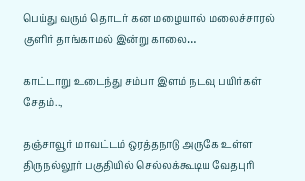பெய்து வரும் தொடர் கன மழையால் மலைச்சாரல் குளிர் தாங்காமல் இன்று காலை…

காட்டாறு உடைந்து சம்பா இளம் நடவு பயிர்கள் சேதம்..,

தஞ்சாவூர் மாவட்டம் ஒரத்தநாடு அருகே உள்ள திருநல்லூர் பகுதியில் செல்லக்கூடிய வேதபுரி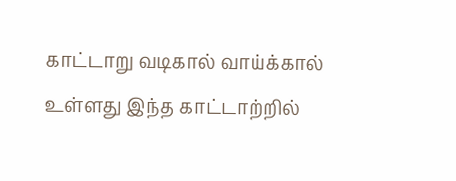காட்டாறு வடிகால் வாய்க்கால் உள்ளது இந்த காட்டாற்றில்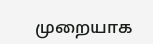முறையாக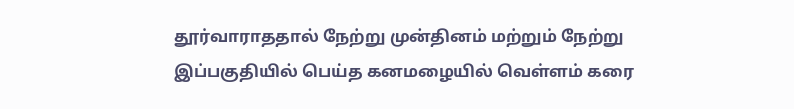தூர்வாராததால் நேற்று முன்தினம் மற்றும் நேற்று இப்பகுதியில் பெய்த கனமழையில் வெள்ளம் கரை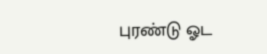புரண்டு ஓட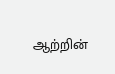ஆற்றின்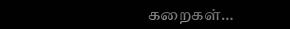கறைகள்…